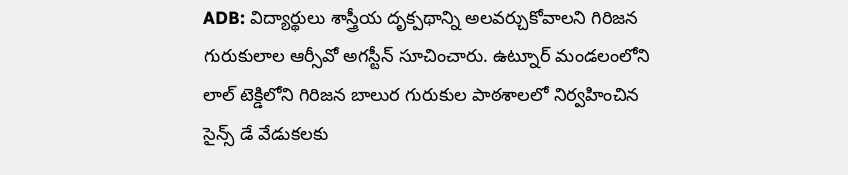ADB: విద్యార్థులు శాస్త్రీయ దృక్పథాన్ని అలవర్చుకోవాలని గిరిజన గురుకులాల ఆర్సీవో అగస్టీన్ సూచించారు. ఉట్నూర్ మండలంలోని లాల్ టెక్డిలోని గిరిజన బాలుర గురుకుల పాఠశాలలో నిర్వహించిన సైన్స్ డే వేడుకలకు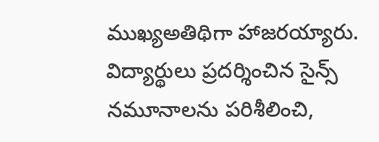ముఖ్యఅతిథిగా హాజరయ్యారు. విద్యార్థులు ప్రదర్శించిన సైన్స్ నమూనాలను పరిశీలించి,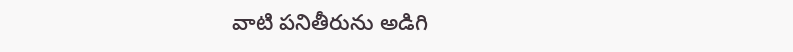వాటి పనితీరును అడిగి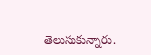తెలుసుకున్నారు.